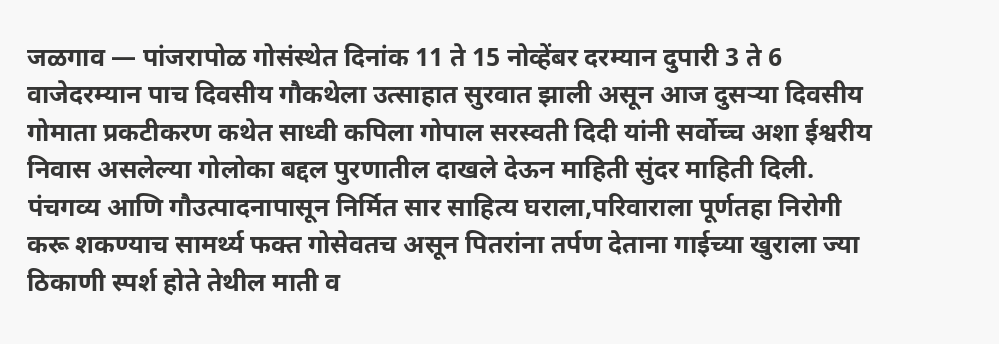जळगाव — पांजरापोळ गोसंस्थेत दिनांक 11 ते 15 नोव्हेंबर दरम्यान दुपारी 3 ते 6 वाजेदरम्यान पाच दिवसीय गौकथेला उत्साहात सुरवात झाली असून आज दुसऱ्या दिवसीय गोमाता प्रकटीकरण कथेत साध्वी कपिला गोपाल सरस्वती दिदी यांनी सर्वोच्च अशा ईश्वरीय निवास असलेल्या गोलोका बद्दल पुरणातील दाखले देऊन माहिती सुंदर माहिती दिली.
पंचगव्य आणि गौउत्पादनापासून निर्मित सार साहित्य घराला,परिवाराला पूर्णतहा निरोगी करू शकण्याच सामर्थ्य फक्त गोसेवतच असून पितरांना तर्पण देताना गाईच्या खुराला ज्या ठिकाणी स्पर्श होते तेथील माती व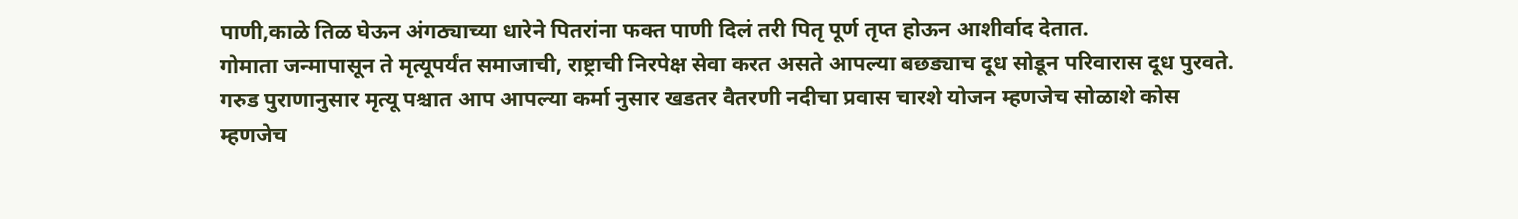पाणी,काळे तिळ घेऊन अंगठ्याच्या धारेने पितरांना फक्त पाणी दिलं तरी पितृ पूर्ण तृप्त होऊन आशीर्वाद देतात.
गोमाता जन्मापासून ते मृत्यूपर्यंत समाजाची, राष्ट्राची निरपेक्ष सेवा करत असते आपल्या बछड्याच दूध सोडून परिवारास दूध पुरवते. गरुड पुराणानुसार मृत्यू पश्चात आप आपल्या कर्मा नुसार खडतर वैतरणी नदीचा प्रवास चारशे योजन म्हणजेच सोळाशे कोस म्हणजेच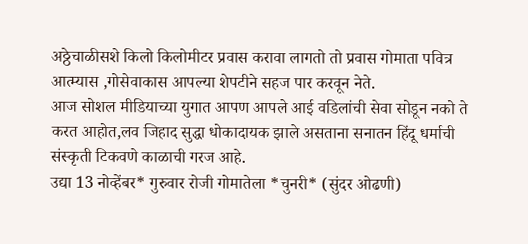अठ्ठेचाळीसशे किलो किलोमीटर प्रवास करावा लागतो तो प्रवास गोमाता पवित्र आत्म्यास ,गोसेवाकास आपल्या शेपटीने सहज पार करवून नेते.
आज सोशल मीडियाच्या युगात आपण आपले आई वडिलांची सेवा सोडून नको ते करत आहोत,लव जिहाद सुद्धा धोकादायक झाले असताना सनातन हिंदू धर्माची संस्कृती टिकवणे काळाची गरज आहे.
उद्या 13 नोव्हेंबर* गुरुवार रोजी गोमातेला *चुनरी* (सुंदर ओढणी)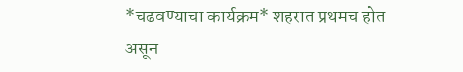*चढवण्याचा कार्यक्रम* शहरात प्रथमच होत असून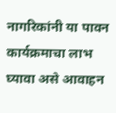नागरिकांनी या पावन कार्यक्रमाचा लाभ घ्यावा असे आवाहन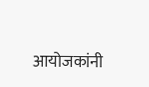आयोजकांनी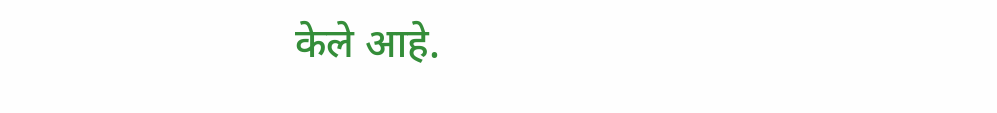केले आहे.